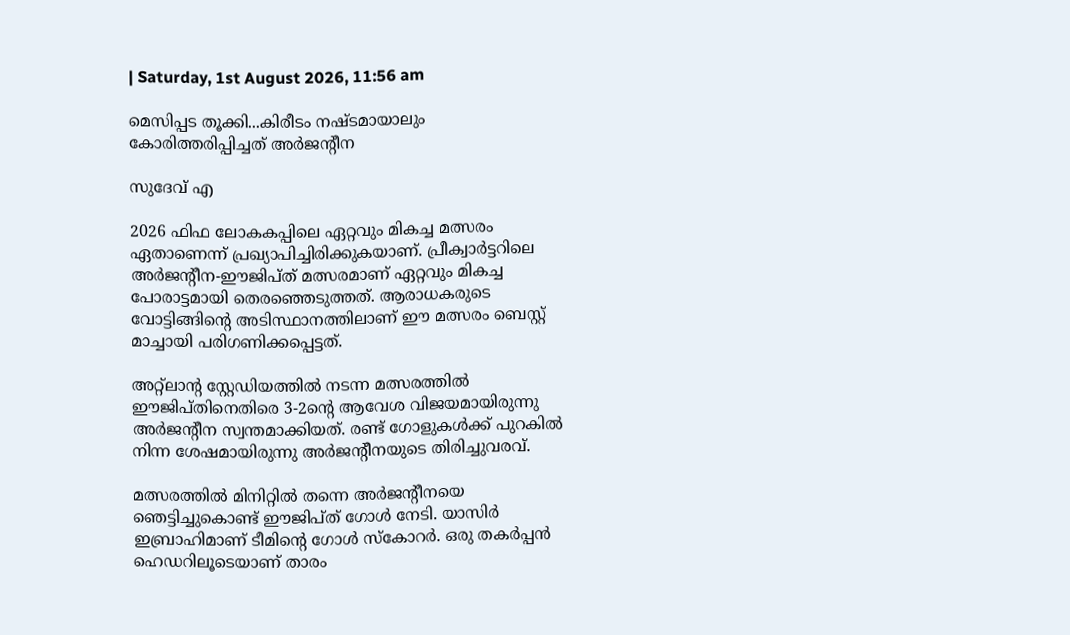| Saturday, 1st August 2026, 11:56 am

മെസിപ്പട തൂക്കി...കിരീടം നഷ്ടമായാലും കോരിത്തരിപ്പിച്ചത് അര്‍ജന്റീന

സുദേവ് എ

2026 ഫിഫ ലോകകപ്പിലെ ഏറ്റവും മികച്ച മത്സരം ഏതാണെന്ന് പ്രഖ്യാപിച്ചിരിക്കുകയാണ്. പ്രീക്വാര്‍ട്ടറിലെ അര്‍ജന്റീന-ഈജിപ്ത് മത്സരമാണ് ഏറ്റവും മികച്ച പോരാട്ടമായി തെരഞ്ഞെടുത്തത്. ആരാധകരുടെ വോട്ടിങ്ങിന്റെ അടിസ്ഥാനത്തിലാണ് ഈ മത്സരം ബെസ്റ്റ് മാച്ചായി പരിഗണിക്കപ്പെട്ടത്.

അറ്റ്‌ലാന്റ സ്റ്റേഡിയത്തില്‍ നടന്ന മത്സരത്തില്‍ ഈജിപ്തിനെതിരെ 3-2ന്റെ ആവേശ വിജയമായിരുന്നു അര്‍ജന്റീന സ്വന്തമാക്കിയത്. രണ്ട് ഗോളുകള്‍ക്ക് പുറകില്‍ നിന്ന ശേഷമായിരുന്നു അര്‍ജന്റീനയുടെ തിരിച്ചുവരവ്.

മത്സരത്തില്‍ മിനിറ്റില്‍ തന്നെ അര്‍ജന്റീനയെ ഞെട്ടിച്ചുകൊണ്ട് ഈജിപ്ത് ഗോള്‍ നേടി. യാസിര്‍ ഇബ്രാഹിമാണ് ടീമിന്റെ ഗോള്‍ സ്‌കോറര്‍. ഒരു തകര്‍പ്പന്‍ ഹെഡറിലൂടെയാണ് താരം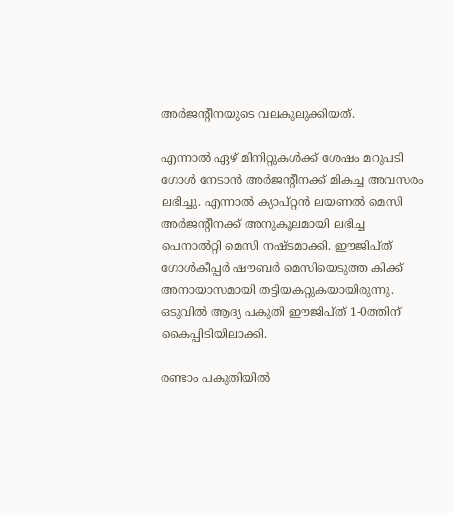അര്‍ജന്റീനയുടെ വലകുലുക്കിയത്.

എന്നാല്‍ ഏഴ് മിനിറ്റുകള്‍ക്ക് ശേഷം മറുപടി ഗോള്‍ നേടാന്‍ അര്‍ജന്റീനക്ക് മികച്ച അവസരം ലഭിച്ചു. എന്നാല്‍ ക്യാപ്റ്റന്‍ ലയണല്‍ മെസി അര്‍ജന്റീനക്ക് അനുകൂലമായി ലഭിച്ച പെനാല്‍റ്റി മെസി നഷ്ടമാക്കി. ഈജിപ്ത് ഗോള്‍കീപ്പര്‍ ഷൗബര്‍ മെസിയെടുത്ത കിക്ക് അനായാസമായി തട്ടിയകറ്റുകയായിരുന്നു. ഒടുവില്‍ ആദ്യ പകുതി ഈജിപ്ത് 1-0ത്തിന് കൈപ്പിടിയിലാക്കി.

രണ്ടാം പകുതിയില്‍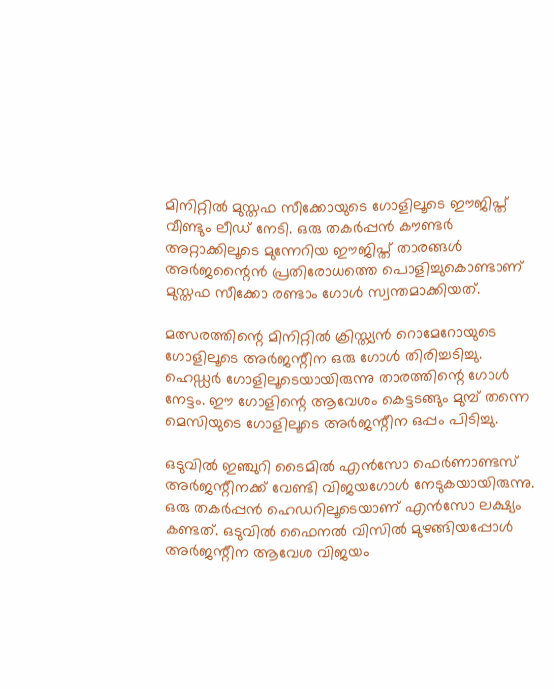മിനിറ്റില്‍ മുസ്തഫ സീക്കോയുടെ ഗോളിലൂടെ ഈജിപ്ത് വീണ്ടും ലീഡ് നേടി. ഒരു തകര്‍പ്പന്‍ കൗണ്ടര്‍ അറ്റാക്കിലൂടെ മുന്നേറിയ ഈജിപ്ത് താരങ്ങള്‍ അര്‍ജന്റൈന്‍ പ്രതിരോധത്തെ പൊളിച്ചുകൊണ്ടാണ് മുസ്തഫ സീക്കോ രണ്ടാം ഗോള്‍ സ്വന്തമാക്കിയത്.

മത്സരത്തിന്റെ മിനിറ്റില്‍ ക്രിസ്ത്യന്‍ റൊമേറോയുടെ ഗോളിലൂടെ അര്‍ജന്റീന ഒരു ഗോള്‍ തിരിച്ചടിച്ചു. ഹെഡ്ഡര്‍ ഗോളിലൂടെയായിരുന്നു താരത്തിന്റെ ഗോള്‍ നേട്ടം. ഈ ഗോളിന്റെ ആവേശം കെട്ടടങ്ങും മുമ്പ് തന്നെ മെസിയുടെ ഗോളിലൂടെ അര്‍ജന്റീന ഒപ്പം പിടിച്ചു.

ഒടുവില്‍ ഇഞ്ചുറി ടൈമില്‍ എന്‍സോ ഫെര്‍ണാണ്ടസ് അര്‍ജന്റീനക്ക് വേണ്ടി വിജയഗോള്‍ നേടുകയായിരുന്നു. ഒരു തകര്‍പ്പന്‍ ഹെഡറിലൂടെയാണ് എന്‍സോ ലക്ഷ്യം കണ്ടത്. ഒടുവില്‍ ഫൈനല്‍ വിസില്‍ മുഴങ്ങിയപ്പോള്‍ അര്‍ജന്റീന ആവേശ വിജയം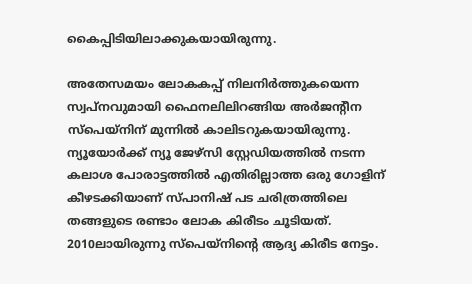കൈപ്പിടിയിലാക്കുകയായിരുന്നു.

അതേസമയം ലോകകപ്പ് നിലനിര്‍ത്തുകയെന്ന സ്വപ്നവുമായി ഫൈനലിലിറങ്ങിയ അര്‍ജന്റീന സ്‌പെയ്‌നിന് മുന്നില്‍ കാലിടറുകയായിരുന്നു. ന്യൂയോര്‍ക്ക് ന്യൂ ജേഴ്‌സി സ്റ്റേഡിയത്തില്‍ നടന്ന കലാശ പോരാട്ടത്തില്‍ എതിരില്ലാത്ത ഒരു ഗോളിന് കീഴടക്കിയാണ് സ്പാനിഷ് പട ചരിത്രത്തിലെ തങ്ങളുടെ രണ്ടാം ലോക കിരീടം ചൂടിയത്. 2010ലായിരുന്നു സ്പെയ്നിന്റെ ആദ്യ കിരീട നേട്ടം.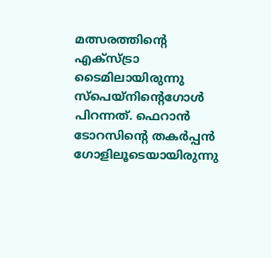മത്സരത്തിന്റെ എക്‌സ്ട്രാ ടൈമിലായിരുന്നു സ്‌പെയ്‌നിന്റെഗോള്‍ പിറന്നത്. ഫെറാന്‍ ടോറസിന്റെ തകര്‍പ്പന്‍ ഗോളിലൂടെയായിരുന്നു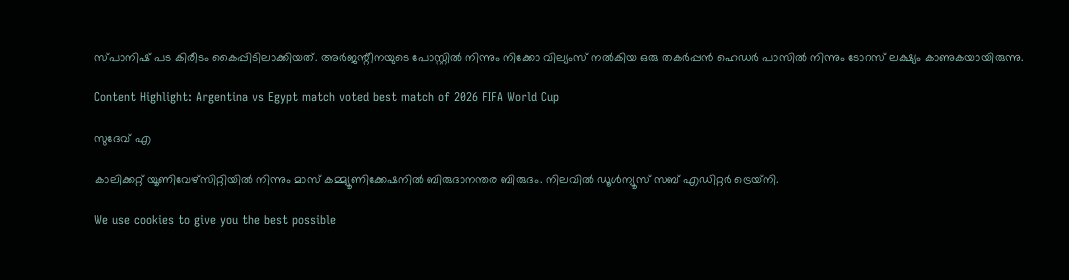സ്പാനിഷ് പട കിരീടം കൈപ്പിടിലാക്കിയത്. അര്‍ജന്റീനയുടെ പോസ്റ്റില്‍ നിന്നും നിക്കോ വില്യംസ് നല്‍കിയ ഒരു തകര്‍പ്പന്‍ ഹെഡര്‍ പാസില്‍ നിന്നും ടോറസ് ലക്ഷ്യം കാണുകയായിരുന്നു.

Content Highlight: Argentina vs Egypt match voted best match of 2026 FIFA World Cup

സുദേവ് എ

കാലിക്കറ്റ് യൂണിവേഴ്‌സിറ്റിയില്‍ നിന്നും മാസ് കമ്മ്യൂണിക്കേഷനില്‍ ബിരുദാനന്തര ബിരുദം. നിലവില്‍ ഡൂള്‍ന്യൂസ് സബ് എഡിറ്റര്‍ ട്രെയ്‌നി.

We use cookies to give you the best possible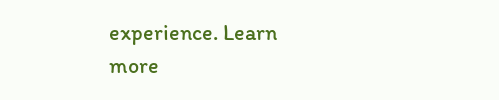experience. Learn more